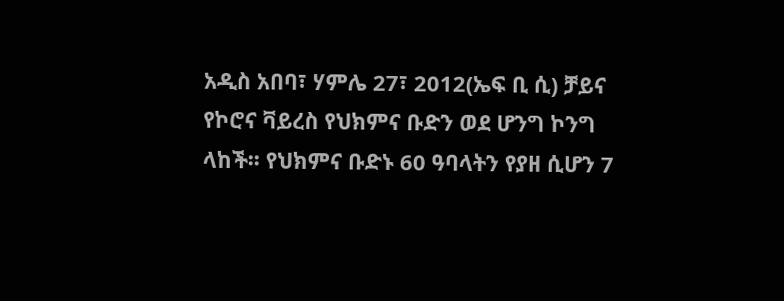አዲስ አበባ፣ ሃምሌ 27፣ 2012(ኤፍ ቢ ሲ) ቻይና የኮሮና ቫይረስ የህክምና ቡድን ወደ ሆንግ ኮንግ ላከች፡፡ የህክምና ቡድኑ 60 ዓባላትን የያዘ ሲሆን 7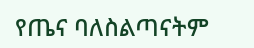የጤና ባለስልጣናትም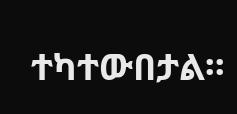ተካተውበታል፡፡